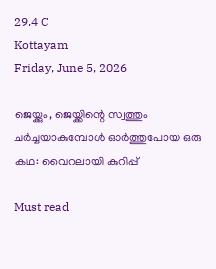29.4 C
Kottayam
Friday, June 5, 2026

ജെയ്ക്കും, ജെയ്ക്കിന്റെ സ്വത്തും ചർച്ചയാകുമ്പോള്‍ ഓർത്തുപോയ ഒരു കഥ: വൈറലായി കുറിപ്പ്

Must read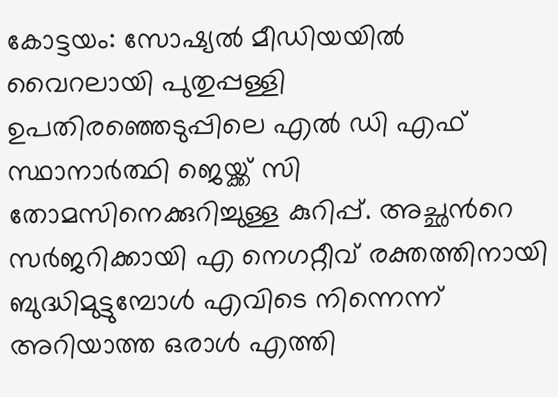കോട്ടയം: സോഷ്യല്‍ മീഡിയയില്‍ വൈറലായി പുതുപ്പള്ളി ഉപതിരഞ്ഞെടുപ്പിലെ എല്‍ ഡി എഫ് സ്ഥാനാർത്ഥി ജെയ്ക്ക് സി തോമസിനെക്കുറിച്ചുള്ള കുറിപ്പ്. അച്ഛന്‍റെ സർജറിക്കായി എ നെഗറ്റീവ് രക്തത്തിനായി ബുദ്ധിമുട്ടുമ്പോള്‍ എവിടെ നിന്നെന്ന് അറിയാത്ത ഒരാള്‍ എത്തി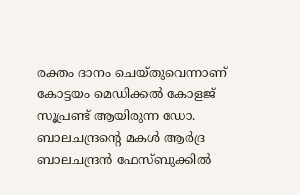രക്തം ദാനം ചെയ്തുവെന്നാണ് കോട്ടയം മെഡിക്കല്‍ കോളജ് സൂപ്രണ്ട് ആയിരുന്ന ഡോ. ബാലചന്ദ്രന്‍റെ മകള്‍ ആര്‍ദ്ര ബാലചന്ദ്രൻ ഫേസ്ബുക്കില്‍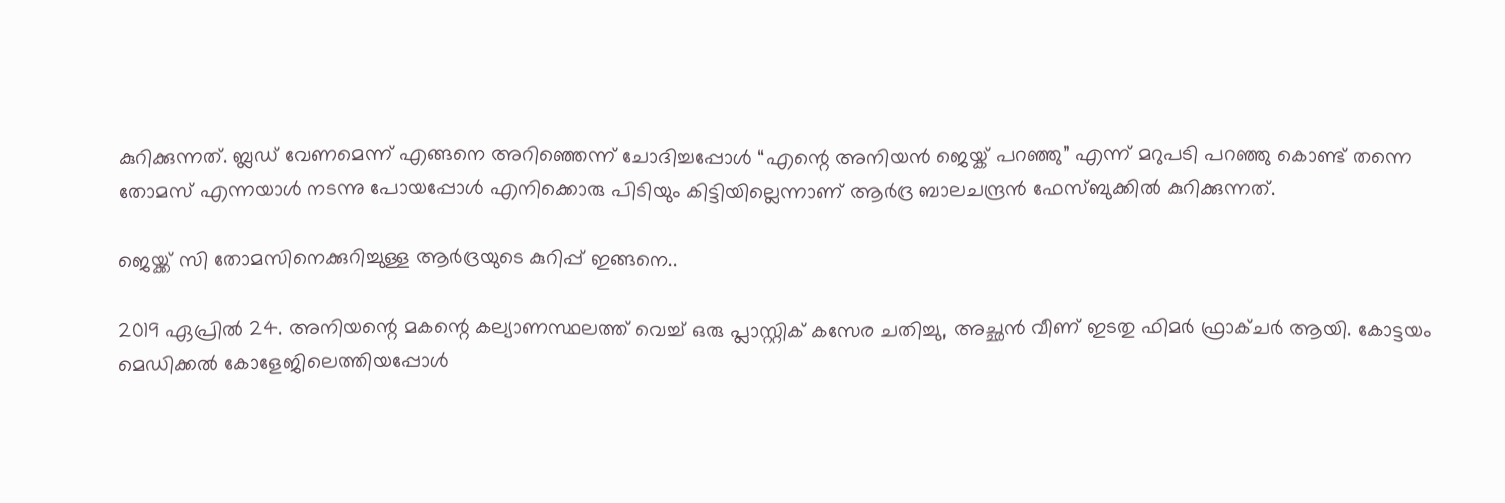കുറിക്കുന്നത്. ബ്ലഡ് വേണമെന്ന് എങ്ങനെ അറിഞ്ഞെന്ന് ചോദിച്ചപ്പോള്‍ “എന്റെ അനിയൻ ജെയ്ക് പറഞ്ഞു” എന്ന് മറുപടി പറഞ്ഞു കൊണ്ട് തന്നെ തോമസ് എന്നയാള്‍ നടന്നു പോയപ്പോള്‍ എനിക്കൊരു പിടിയും കിട്ടിയില്ലെന്നാണ് ആര്‍ദ്ര ബാലചന്ദ്രൻ ഫേസ്ബുക്കില്‍ കുറിക്കുന്നത്.

ജെയ്ക്ക് സി തോമസിനെക്കുറിച്ചുള്ള ആർദ്രയുടെ കുറിപ്പ് ഇങ്ങനെ..

2019 ഏപ്രിൽ 24. അനിയന്റെ മകന്റെ കല്യാണസ്ഥലത്ത് വെച്ച് ഒരു പ്ലാസ്റ്റിക് കസേര ചതിച്ചു, അച്ഛൻ വീണ് ഇടതു ഫിമർ ഫ്രാക്ചർ ആയി. കോട്ടയം മെഡിക്കൽ കോളേജിലെത്തിയപ്പോൾ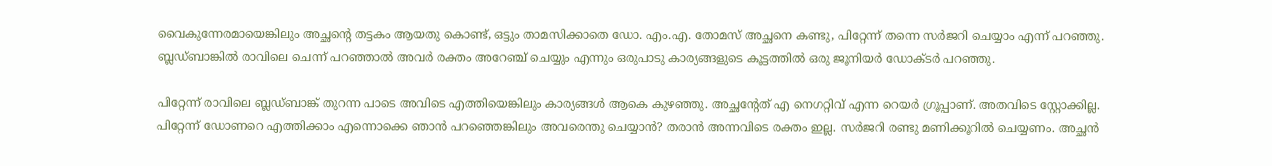വൈകുന്നേരമായെങ്കിലും അച്ഛന്റെ തട്ടകം ആയതു കൊണ്ട്, ഒട്ടും താമസിക്കാതെ ഡോ. എം.എ. തോമസ് അച്ഛനെ കണ്ടു, പിറ്റേന്ന് തന്നെ സർജറി ചെയ്യാം എന്ന് പറഞ്ഞു. ബ്ലഡ്ബാങ്കിൽ രാവിലെ ചെന്ന് പറഞ്ഞാൽ അവർ രക്തം അറേഞ്ച് ചെയ്യും എന്നും ഒരുപാടു കാര്യങ്ങളുടെ കൂട്ടത്തിൽ ഒരു ജൂനിയർ ഡോക്ടർ പറഞ്ഞു.

പിറ്റേന്ന് രാവിലെ ബ്ലഡ്ബാങ്ക് തുറന്ന പാടെ അവിടെ എത്തിയെങ്കിലും കാര്യങ്ങൾ ആകെ കുഴഞ്ഞു. അച്ഛന്റേത് എ നെഗറ്റിവ് എന്ന റെയർ ഗ്രൂപ്പാണ്. അതവിടെ സ്റ്റോക്കില്ല. പിറ്റേന്ന് ഡോണറെ എത്തിക്കാം എന്നൊക്കെ ഞാൻ പറഞ്ഞെങ്കിലും അവരെന്തു ചെയ്യാൻ? തരാൻ അന്നവിടെ രക്തം ഇല്ല. സർജറി രണ്ടു മണിക്കൂറിൽ ചെയ്യണം. അച്ഛൻ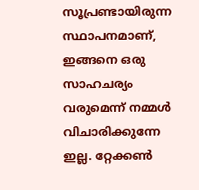സൂപ്രണ്ടായിരുന്ന സ്ഥാപനമാണ്, ഇങ്ങനെ ഒരു സാഹചര്യം വരുമെന്ന് നമ്മൾ വിചാരിക്കുന്നേ ഇല്ല. റ്റേക്കൺ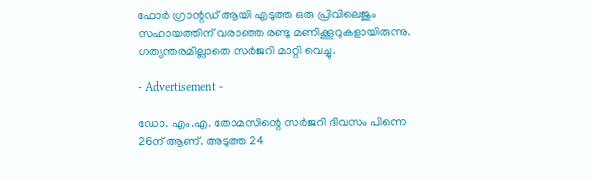ഫോർ ഗ്രാന്റഡ് ആയി എടുത്ത ഒരു പ്രിവിലെജും സഹായത്തിന് വരാഞ്ഞ രണ്ടു മണിക്കൂറുകളായിരുന്നു. ഗത്യന്തരമില്ലാതെ സർജറി മാറ്റി വെച്ചു.

- Advertisement -

ഡോ. എം.എ. തോമസിന്റെ സർജറി ദിവസം പിന്നെ 26ന് ആണ്. അടുത്ത 24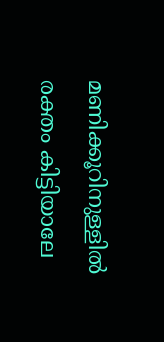മണിക്കൂറിനുള്ളിൽ രക്തം കിട്ടിയാലേ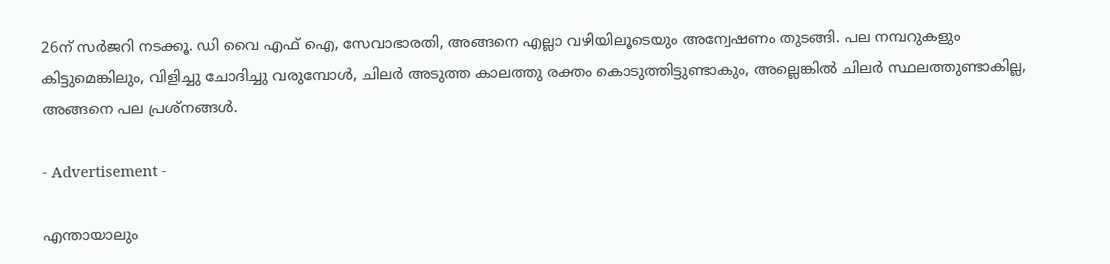26ന് സർജറി നടക്കൂ. ഡി വൈ എഫ് ഐ, സേവാഭാരതി, അങ്ങനെ എല്ലാ വഴിയിലൂടെയും അന്വേഷണം തുടങ്ങി. പല നമ്പറുകളും കിട്ടുമെങ്കിലും, വിളിച്ചു ചോദിച്ചു വരുമ്പോൾ, ചിലർ അടുത്ത കാലത്തു രക്തം കൊടുത്തിട്ടുണ്ടാകും, അല്ലെങ്കിൽ ചിലർ സ്ഥലത്തുണ്ടാകില്ല, അങ്ങനെ പല പ്രശ്നങ്ങൾ.

- Advertisement -

എന്തായാലും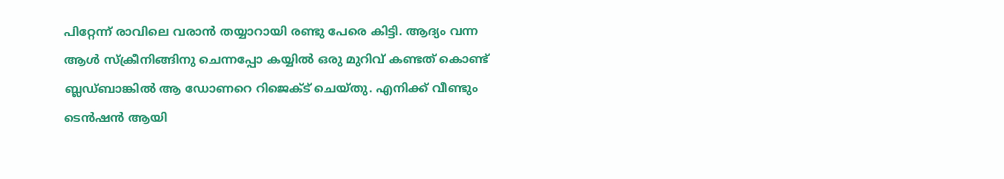പിറ്റേന്ന് രാവിലെ വരാൻ തയ്യാറായി രണ്ടു പേരെ കിട്ടി. ആദ്യം വന്ന ആൾ സ്‌ക്രീനിങ്ങിനു ചെന്നപ്പോ കയ്യിൽ ഒരു മുറിവ് കണ്ടത് കൊണ്ട് ബ്ലഡ്ബാങ്കിൽ ആ ഡോണറെ റിജെക്ട് ചെയ്തു. എനിക്ക് വീണ്ടും ടെൻഷൻ ആയി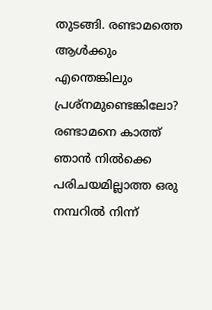തുടങ്ങി. രണ്ടാമത്തെ ആൾക്കും എന്തെങ്കിലും പ്രശ്നമുണ്ടെങ്കിലോ? രണ്ടാമനെ കാത്ത് ഞാൻ നിൽക്കെ പരിചയമില്ലാത്ത ഒരു നമ്പറിൽ നിന്ന്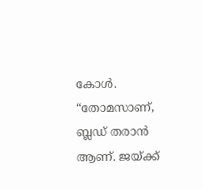കോൾ. “തോമസാണ്, ബ്ലഡ് തരാൻ ആണ്. ജയ്ക്ക്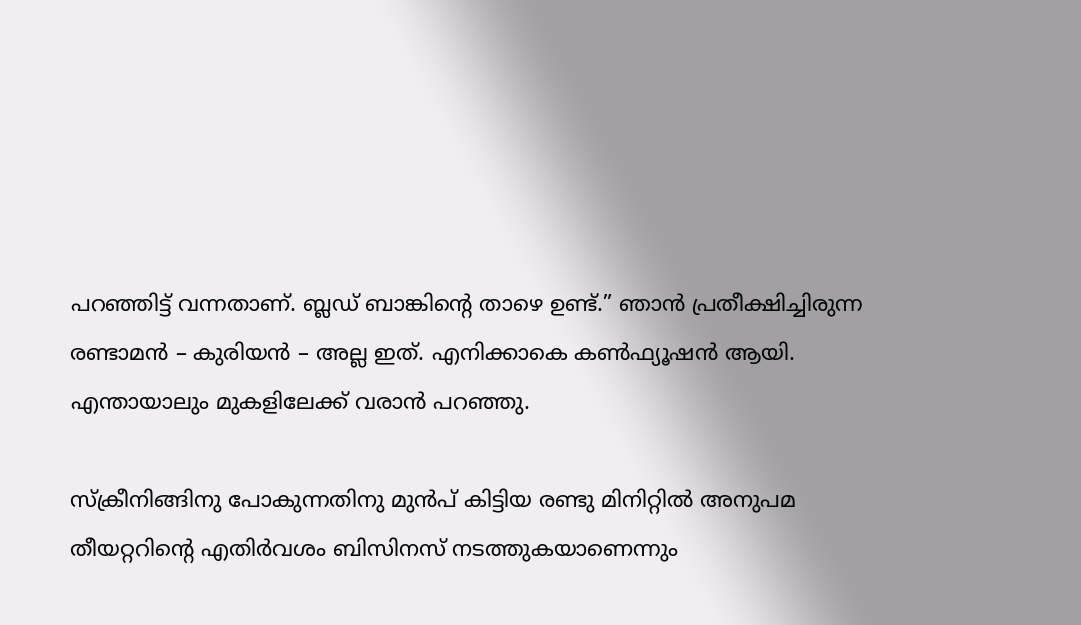പറഞ്ഞിട്ട് വന്നതാണ്. ബ്ലഡ്‌ ബാങ്കിന്റെ താഴെ ഉണ്ട്.” ഞാൻ പ്രതീക്ഷിച്ചിരുന്ന രണ്ടാമൻ – കുരിയൻ – അല്ല ഇത്. എനിക്കാകെ കൺഫ്യൂഷൻ ആയി. എന്തായാലും മുകളിലേക്ക് വരാൻ പറഞ്ഞു.

സ്‌ക്രീനിങ്ങിനു പോകുന്നതിനു മുൻപ് കിട്ടിയ രണ്ടു മിനിറ്റിൽ അനുപമ തീയറ്ററിന്റെ എതിർവശം ബിസിനസ് നടത്തുകയാണെന്നും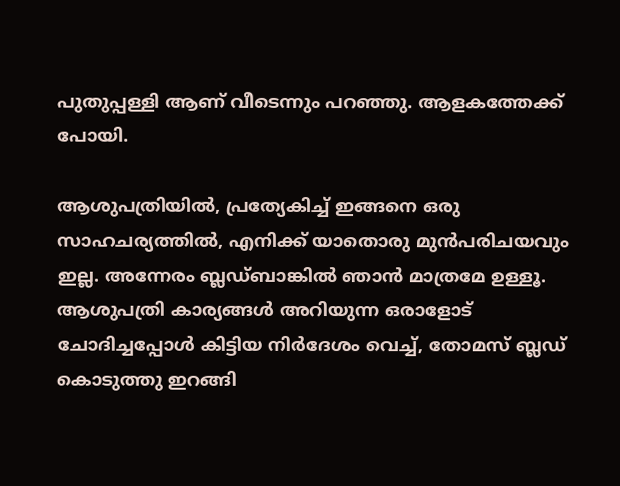പുതുപ്പള്ളി ആണ് വീടെന്നും പറഞ്ഞു. ആളകത്തേക്ക് പോയി.

ആശുപത്രിയിൽ, പ്രത്യേകിച്ച് ഇങ്ങനെ ഒരു സാഹചര്യത്തിൽ, എനിക്ക് യാതൊരു മുൻപരിചയവും ഇല്ല. അന്നേരം ബ്ലഡ്ബാങ്കിൽ ഞാൻ മാത്രമേ ഉള്ളൂ. ആശുപത്രി കാര്യങ്ങൾ അറിയുന്ന ഒരാളോട് ചോദിച്ചപ്പോൾ കിട്ടിയ നിർദേശം വെച്ച്, തോമസ് ബ്ലഡ് കൊടുത്തു ഇറങ്ങി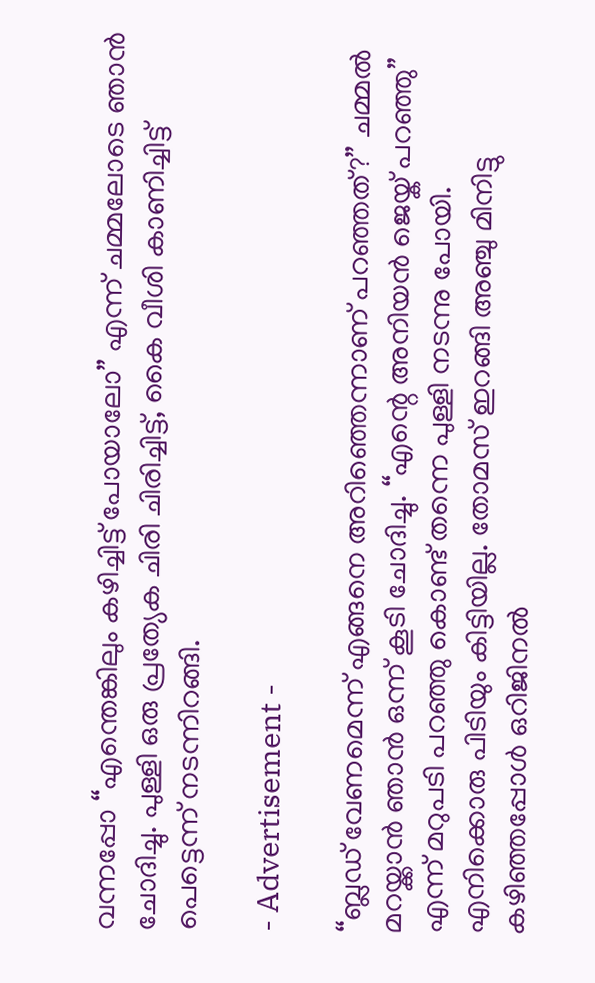വന്നപ്പോ “എന്തെങ്കിലും കഴിച്ചിട്ട് പോയാലോ” എന്ന് ചമ്മലോടെ ഞാൻ ചോദിച്ചു. പുള്ളി ഒരു പ്രത്യേക ചിരി ചിരിച്ചിട്ട്, കൈ വീശി കാണിച്ചിട്ട് പെട്ടെന്ന് നടന്നിറങ്ങി.

- Advertisement -

“ബ്ലഡ് വേണമെന്ന് എങ്ങനെ അറിഞ്ഞെന്നാണ് പറഞ്ഞത്?” ചമ്മൽ മറയ്ക്കാൻ ഞാൻ ഒന്ന് കൂടി ചോദിച്ചു. “എന്റെ അനിയൻ ജെയ്ക് പറഞ്ഞു” എന്ന് മറുപടി പറഞ്ഞു കൊണ്ട് തന്നെ പുള്ളി നടന്നു പോയി. എനിക്കൊരു പിടിയും കിട്ടിയില്ല. തോമസ് ഇറങ്ങി അഞ്ചു മിനിട്ടു കഴിഞ്ഞപ്പോൾ ഒറിജിനൽ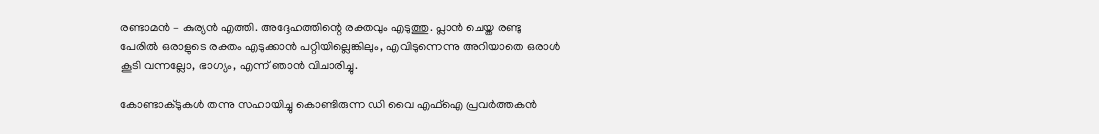രണ്ടാമൻ – കുര്യൻ എത്തി. അദ്ദേഹത്തിന്റെ രക്തവും എടുത്തു. പ്ലാൻ ചെയ്ത രണ്ടു പേരിൽ ഒരാളുടെ രക്തം എടുക്കാൻ പറ്റിയില്ലെങ്കിലും, എവിടുന്നെന്നു അറിയാതെ ഒരാൾ കൂടി വന്നല്ലോ, ഭാഗ്യം, എന്ന് ഞാൻ വിചാരിച്ചു.

കോണ്ടാക്ടുകൾ തന്നു സഹായിച്ചു കൊണ്ടിരുന്ന ഡി വൈ എഫ്ഐ പ്രവർത്തകൻ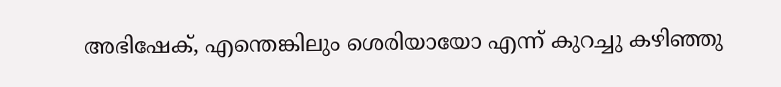അഭിഷേക്, എന്തെങ്കിലും ശെരിയായോ എന്ന് കുറച്ചു കഴിഞ്ഞു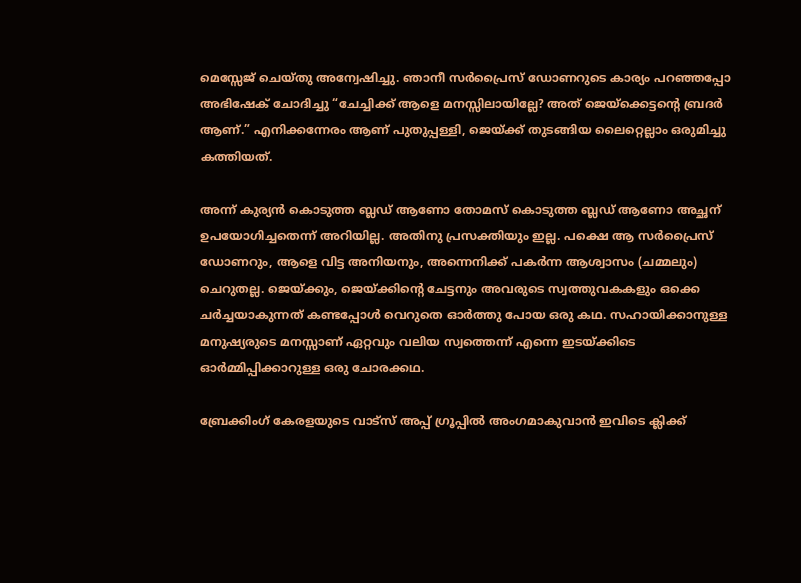മെസ്സേജ് ചെയ്തു അന്വേഷിച്ചു. ഞാനീ സർപ്രൈസ് ഡോണറുടെ കാര്യം പറഞ്ഞപ്പോ അഭിഷേക് ചോദിച്ചു “ചേച്ചിക്ക് ആളെ മനസ്സിലായില്ലേ? അത് ജെയ്ക്കെട്ടന്റെ ബ്രദർ ആണ്.” എനിക്കന്നേരം ആണ് പുതുപ്പള്ളി, ജെയ്ക്ക്‌ തുടങ്ങിയ ലൈറ്റെല്ലാം ഒരുമിച്ചു കത്തിയത്.

അന്ന് കുര്യൻ കൊടുത്ത ബ്ലഡ് ആണോ തോമസ് കൊടുത്ത ബ്ലഡ് ആണോ അച്ഛന് ഉപയോഗിച്ചതെന്ന് അറിയില്ല. അതിനു പ്രസക്തിയും ഇല്ല. പക്ഷെ ആ സർപ്രൈസ് ഡോണറും, ആളെ വിട്ട അനിയനും, അന്നെനിക്ക് പകർന്ന ആശ്വാസം (ചമ്മലും) ചെറുതല്ല. ജെയ്ക്കും, ജെയ്ക്കിന്റെ ചേട്ടനും അവരുടെ സ്വത്തുവകകളും ഒക്കെ ചർച്ചയാകുന്നത് കണ്ടപ്പോൾ വെറുതെ ഓർത്തു പോയ ഒരു കഥ. സഹായിക്കാനുള്ള മനുഷ്യരുടെ മനസ്സാണ് ഏറ്റവും വലിയ സ്വത്തെന്ന് എന്നെ ഇടയ്ക്കിടെ ഓർമ്മിപ്പിക്കാറുള്ള ഒരു ചോരക്കഥ.

ബ്രേക്കിംഗ് കേരളയുടെ വാട്സ് അപ്പ് ഗ്രൂപ്പിൽ അംഗമാകുവാൻ ഇവിടെ ക്ലിക്ക്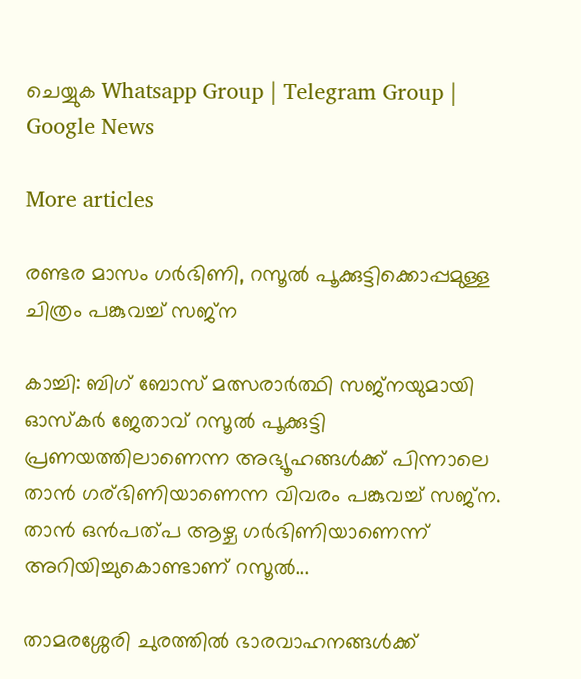ചെയ്യുക Whatsapp Group | Telegram Group | Google News

More articles

രണ്ടര മാസം ഗർഭിണി, റസൂൽ പൂക്കുട്ടിക്കൊപ്പമുള്ള ചിത്രം പങ്കുവച്ച് സജ്‌ന

കാച്ചി: ബിഗ് ബോസ് മത്സരാർത്ഥി സജ്‌നയുമായി ഓസ്കർ ജേതാവ് റസൂൽ പൂക്കുട്ടി പ്രണയത്തിലാണെന്ന അഭ്യൂഹങ്ങൾക്ക് പിന്നാലെ താൻ ഗര്ഭിണിയാണെന്ന വിവരം പങ്കുവച്ച് സജ്‌ന. താൻ ഒൻപത്പ ആഴ്ച ഗർഭിണിയാണെന്ന് അറിയിച്ചുകൊണ്ടാണ് റസൂൽ...

താമരശ്ശേരി ചുരത്തില്‍ ഭാരവാഹനങ്ങള്‍ക്ക്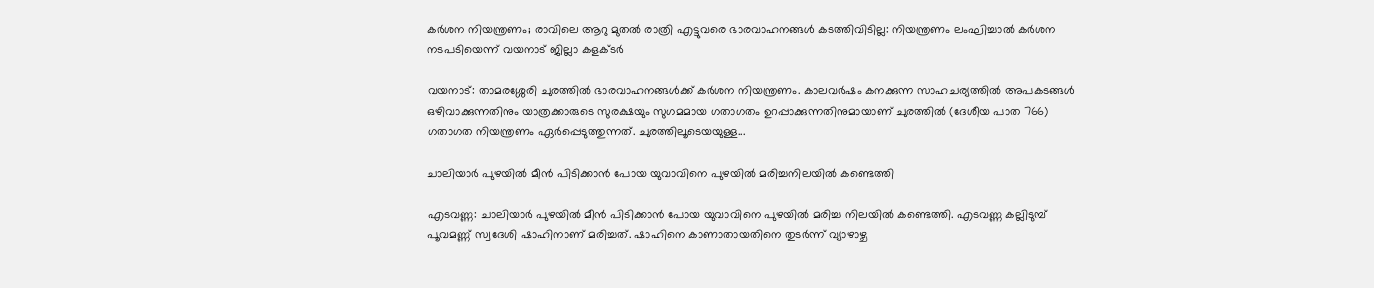കര്‍ശന നിയന്ത്രണം; രാവിലെ ആറു മുതല്‍ രാത്രി എട്ടുവരെ ഭാരവാഹനങ്ങള്‍ കടത്തിവിടില്ല: നിയന്ത്രണം ലംഘിച്ചാല്‍ കര്‍ശന നടപടിയെന്ന് വയനാട് ജില്ലാ കളക്ടര്‍

വയനാട്: താമരശ്ശേരി ചുരത്തില്‍ ഭാരവാഹനങ്ങള്‍ക്ക് കര്‍ശന നിയന്ത്രണം. കാലവര്‍ഷം കനക്കുന്ന സാഹചര്യത്തില്‍ അപകടങ്ങള്‍ ഒഴിവാക്കുന്നതിനും യാത്രക്കാരുടെ സുരക്ഷയും സുഗമമായ ഗതാഗതം ഉറപ്പാക്കുന്നതിനുമായാണ് ചുരത്തില്‍ (ദേശീയ പാത 766) ഗതാഗത നിയന്ത്രണം ഏര്‍പ്പെടുത്തുന്നത്. ചുരത്തിലൂടെയയുള്ള...

ചാലിയാര്‍ പുഴയില്‍ മീന്‍ പിടിക്കാന്‍ പോയ യുവാവിനെ പുഴയില്‍ മരിച്ചനിലയില്‍ കണ്ടെത്തി

എടവണ്ണ: ചാലിയാര്‍ പുഴയില്‍ മീന്‍ പിടിക്കാന്‍ പോയ യുവാവിനെ പുഴയില്‍ മരിച്ച നിലയില്‍ കണ്ടെത്തി. എടവണ്ണ കല്ലിടുമ്പ് പൂവമണ്ണ് സ്വദേശി ഷാഹിനാണ് മരിച്ചത്. ഷാഹിനെ കാണാതായതിനെ തുടര്‍ന്ന് വ്യാഴാഴ്ച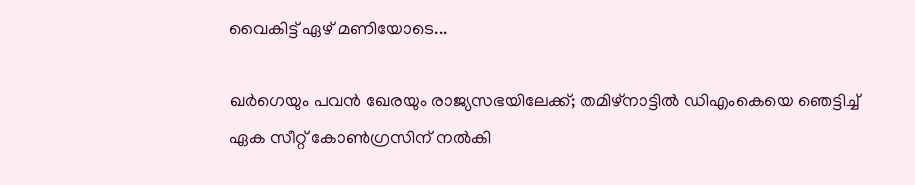വൈകിട്ട് ഏഴ് മണിയോടെ...

ഖര്‍ഗെയും പവന്‍ ഖേരയും രാജ്യസഭയിലേക്ക്; തമിഴ്നാട്ടില്‍ ഡിഎംകെയെ ഞെട്ടിച്ച് ഏക സീറ്റ് കോണ്‍ഗ്രസിന് നല്‍കി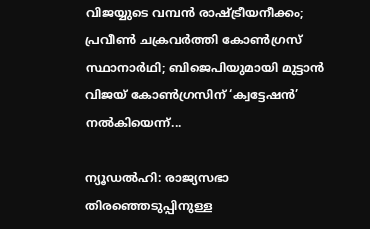വിജയ്യുടെ വമ്പന്‍ രാഷ്ട്രീയനീക്കം; പ്രവീണ്‍ ചക്രവര്‍ത്തി കോണ്‍ഗ്രസ് സ്ഥാനാര്‍ഥി; ബിജെപിയുമായി മുട്ടാന്‍ വിജയ് കോണ്‍ഗ്രസിന് ‘ക്വട്ടേഷന്‍’ നല്‍കിയെന്ന്...

ന്യൂഡല്‍ഹി: രാജ്യസഭാ തിരഞ്ഞെടുപ്പിനുള്ള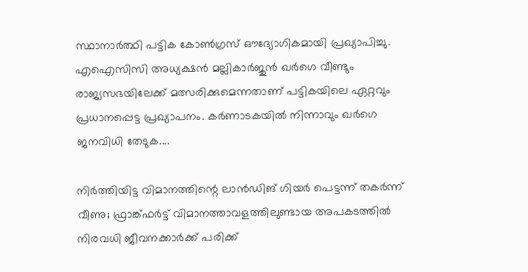സ്ഥാനാര്‍ത്ഥി പട്ടിക കോണ്‍ഗ്രസ് ഔദ്യോഗികമായി പ്രഖ്യാപിച്ചു. എഐസിസി അധ്യക്ഷന്‍ മല്ലികാര്‍ജുന്‍ ഖര്‍ഗെ വീണ്ടും രാജ്യസഭയിലേക്ക് മത്സരിക്കുമെന്നതാണ് പട്ടികയിലെ ഏറ്റവും പ്രധാനപ്പെട്ട പ്രഖ്യാപനം. കര്‍ണാടകയില്‍ നിന്നാവും ഖര്‍ഗെ ജനവിധി തേടുക....

നിര്‍ത്തിയിട്ട വിമാനത്തിന്റെ ലാന്‍ഡിങ് ഗിയര്‍ പെട്ടന്ന് തകര്‍ന്ന് വീണു; ഫ്രാങ്ക്ഫര്‍ട്ട് വിമാനത്താവളത്തിലുണ്ടായ അപകടത്തില്‍ നിരവധി ജീവനക്കാര്‍ക്ക് പരിക്ക്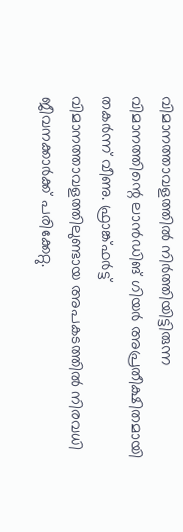വിമാനത്താവളത്തില്‍ നിര്‍ത്തിയിട്ടിരുന്ന വിമാനത്തിന്റെ ലാന്‍ഡിങ് ഗിയര്‍ അപ്രതീക്ഷിതമായി തകര്‍ന്ന് വീണു. ഫ്രാങ്ക്ഫര്‍ട്ട് വിമാനത്താവളത്തിലുണ്ടായ അപകടത്തില്‍ നിരവധി ജീവനക്കാര്‍ക്ക് പരിക്കേറ്റു.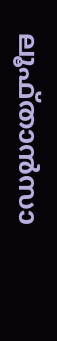ലൂഫ്താന്‍സാ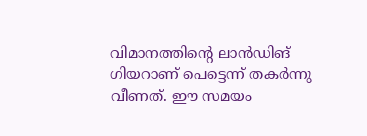വിമാനത്തിന്റെ ലാന്‍ഡിങ് ഗിയറാണ് പെട്ടെന്ന് തകര്‍ന്നു വീണത്. ഈ സമയം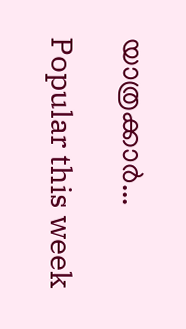യാത്രക്കാര്‍...

Popular this week